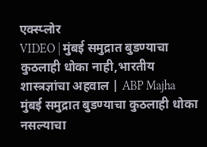एक्स्प्लोर
VIDEO | मुंबई समुद्रात बुडण्याचा कुठलाही धोका नाही,भारतीय शास्त्रज्ञांचा अहवाल | ABP Majha
मुंबई समुद्रात बुडण्याचा कुठलाही धोका नसल्याचा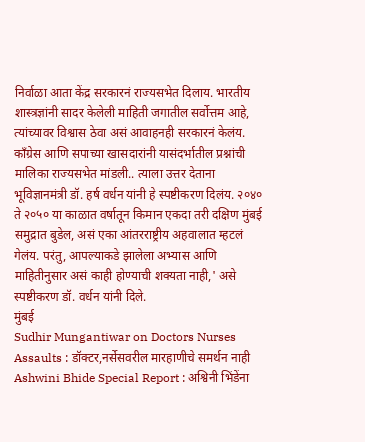निर्वाळा आता केंद्र सरकारनं राज्यसभेत दिलाय. भारतीय शास्त्रज्ञांनी सादर केलेली माहिती जगातील सर्वोत्तम आहे, त्यांच्यावर विश्वास ठेवा असं आवाहनही सरकारनं केलंय. काँग्रेस आणि सपाच्या खासदारांनी यासंदर्भातील प्रश्नांची मालिका राज्यसभेत मांडली.. त्याला उत्तर देताना भूविज्ञानमंत्री डॉ. हर्ष वर्धन यांनी हे स्पष्टीकरण दिलंय. २०४० ते २०५० या काळात वर्षातून किमान एकदा तरी दक्षिण मुंबई समुद्रात बुडेल, असं एका आंतरराष्ट्रीय अहवालात म्हटलं गेलंय. परंतु, आपल्याकडे झालेला अभ्यास आणि माहितीनुसार असं काही होण्याची शक्यता नाही,' असे स्पष्टीकरण डॉ. वर्धन यांनी दिले.
मुंबई
Sudhir Mungantiwar on Doctors Nurses Assaults : डॉक्टर,नर्सेसवरील मारहाणीचे समर्थन नाही
Ashwini Bhide Special Report : अश्विनी भिंडेंना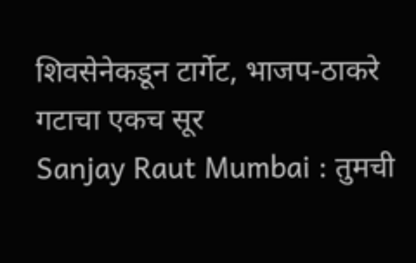शिवसेनेकडून टार्गेट, भाजप-ठाकरे गटाचा एकच सूर
Sanjay Raut Mumbai : तुमची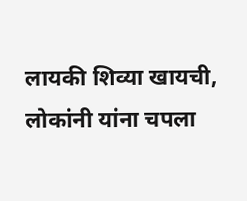लायकी शिव्या खायची, लोकांनी यांना चपला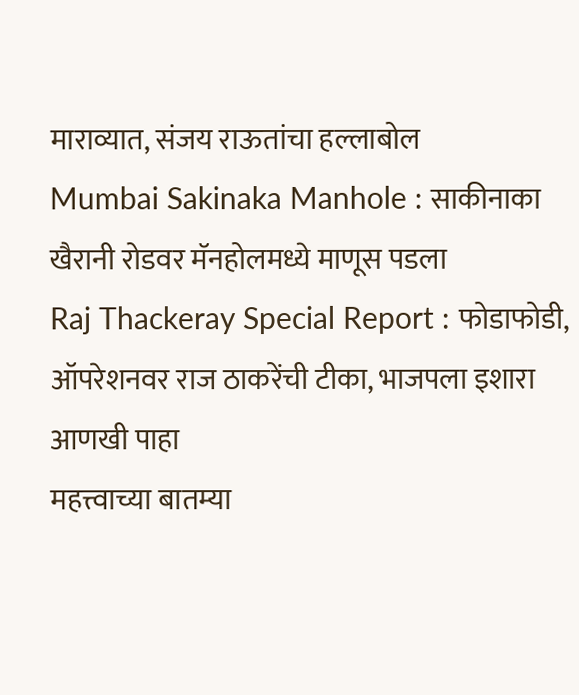माराव्यात, संजय राऊतांचा हल्लाबोल
Mumbai Sakinaka Manhole : साकीनाका खैरानी रोडवर मॅनहोलमध्ये माणूस पडला
Raj Thackeray Special Report : फोडाफोडी, ऑपरेशनवर राज ठाकरेंची टीका, भाजपला इशारा
आणखी पाहा
महत्त्वाच्या बातम्या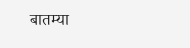बातम्या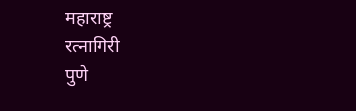महाराष्ट्र
रत्नागिरी
पुणे